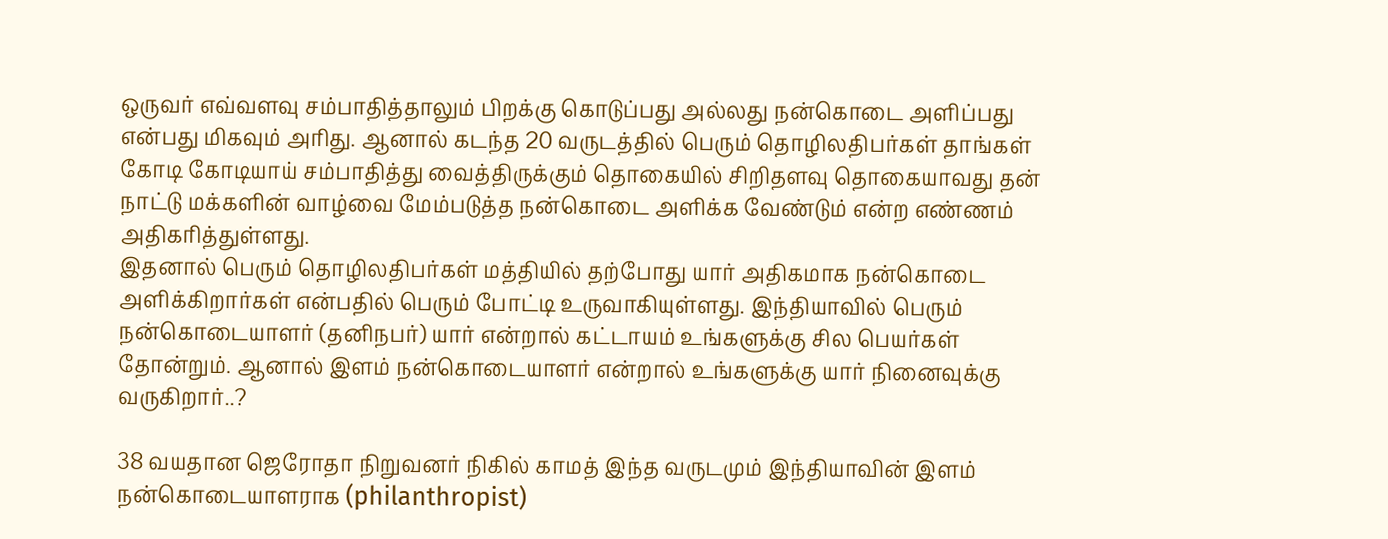ஒருவர் எவ்வளவு சம்பாதித்தாலும் பிறக்கு கொடுப்பது அல்லது நன்கொடை அளிப்பது என்பது மிகவும் அரிது. ஆனால் கடந்த 20 வருடத்தில் பெரும் தொழிலதிபர்கள் தாங்கள் கோடி கோடியாய் சம்பாதித்து வைத்திருக்கும் தொகையில் சிறிதளவு தொகையாவது தன் நாட்டு மக்களின் வாழ்வை மேம்படுத்த நன்கொடை அளிக்க வேண்டும் என்ற எண்ணம் அதிகரித்துள்ளது.
இதனால் பெரும் தொழிலதிபர்கள் மத்தியில் தற்போது யார் அதிகமாக நன்கொடை அளிக்கிறார்கள் என்பதில் பெரும் போட்டி உருவாகியுள்ளது. இந்தியாவில் பெரும் நன்கொடையாளர் (தனிநபர்) யார் என்றால் கட்டாயம் உங்களுக்கு சில பெயர்கள் தோன்றும். ஆனால் இளம் நன்கொடையாளர் என்றால் உங்களுக்கு யார் நினைவுக்கு வருகிறார்..?

38 வயதான ஜெரோதா நிறுவனர் நிகில் காமத் இந்த வருடமும் இந்தியாவின் இளம் நன்கொடையாளராக (philanthropist)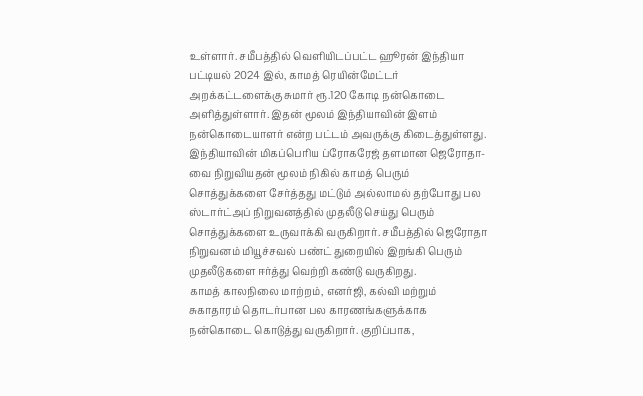உள்ளார். சமீபத்தில் வெளியிடப்பட்ட ஹூரன் இந்தியா பட்டியல் 2024 இல், காமத் ரெயின்மேட்டர் அறக்கட்டளைக்கு சுமார் ரூ.120 கோடி நன்கொடை அளித்துள்ளார். இதன் மூலம் இந்தியாவின் இளம் நன்கொடையாளர் என்ற பட்டம் அவருக்கு கிடைத்துள்ளது.
இந்தியாவின் மிகப்பெரிய ப்ரோகரேஜ் தளமான ஜெரோதா-வை நிறுவியதன் மூலம் நிகில் காமத் பெரும் சொத்துக்களை சேர்த்தது மட்டும் அல்லாமல் தற்போது பல ஸ்டார்ட்அப் நிறுவனத்தில் முதலீடு செய்து பெரும் சொத்துக்களை உருவாக்கி வருகிறார். சமீபத்தில் ஜெரோதா நிறுவனம் மியூச்சவல் பண்ட் துறையில் இறங்கி பெரும் முதலீடுகளை ஈர்த்து வெற்றி கண்டு வருகிறது.
காமத் காலநிலை மாற்றம், எனர்ஜி, கல்வி மற்றும் சுகாதாரம் தொடர்பான பல காரணங்களுக்காக நன்கொடை கொடுத்து வருகிறார். குறிப்பாக,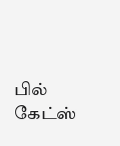பில் கேட்ஸ்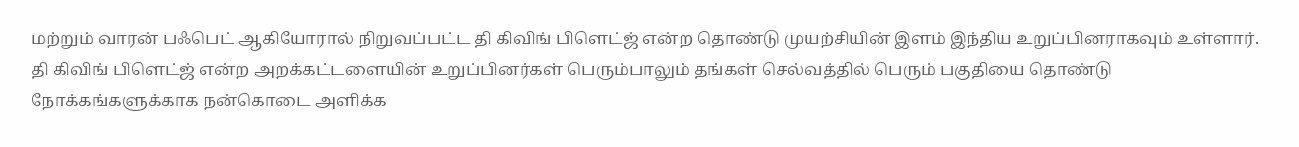மற்றும் வாரன் பஃபெட் ஆகியோரால் நிறுவப்பட்ட தி கிவிங் பிளெட்ஜ் என்ற தொண்டு முயற்சியின் இளம் இந்திய உறுப்பினராகவும் உள்ளார்.
தி கிவிங் பிளெட்ஜ் என்ற அறக்கட்டளையின் உறுப்பினர்கள் பெரும்பாலும் தங்கள் செல்வத்தில் பெரும் பகுதியை தொண்டு நோக்கங்களுக்காக நன்கொடை அளிக்க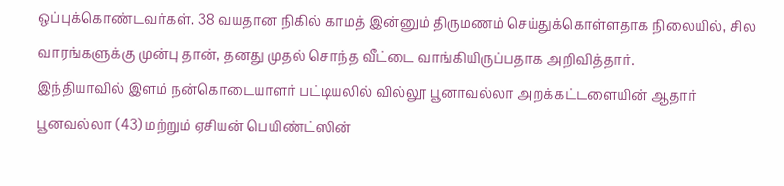ஒப்புக்கொண்டவர்கள். 38 வயதான நிகில் காமத் இன்னும் திருமணம் செய்துக்கொள்ளதாக நிலையில், சில வாரங்களுக்கு முன்பு தான், தனது முதல் சொந்த வீட்டை வாங்கியிருப்பதாக அறிவித்தார்.
இந்தியாவில் இளம் நன்கொடையாளர் பட்டியலில் வில்லூ பூனாவல்லா அறக்கட்டளையின் ஆதார் பூனவல்லா (43) மற்றும் ஏசியன் பெயிண்ட்ஸின்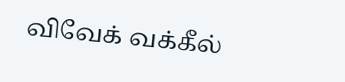விவேக் வக்கீல்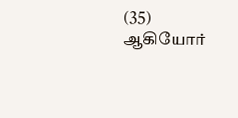(35) ஆகியோர்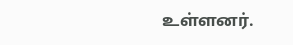உள்ளனர்.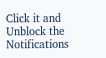Click it and Unblock the Notifications